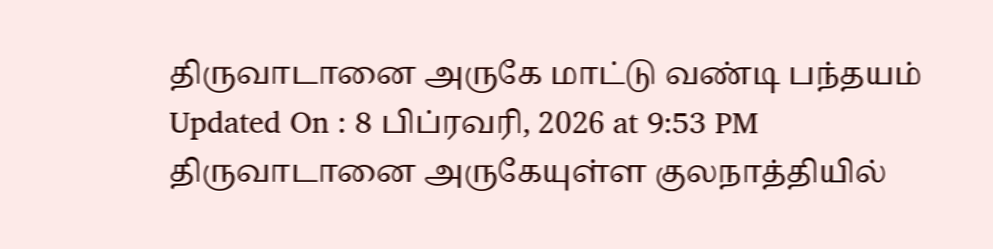திருவாடானை அருகே மாட்டு வண்டி பந்தயம்
Updated On : 8 பிப்ரவரி, 2026 at 9:53 PM
திருவாடானை அருகேயுள்ள குலநாத்தியில்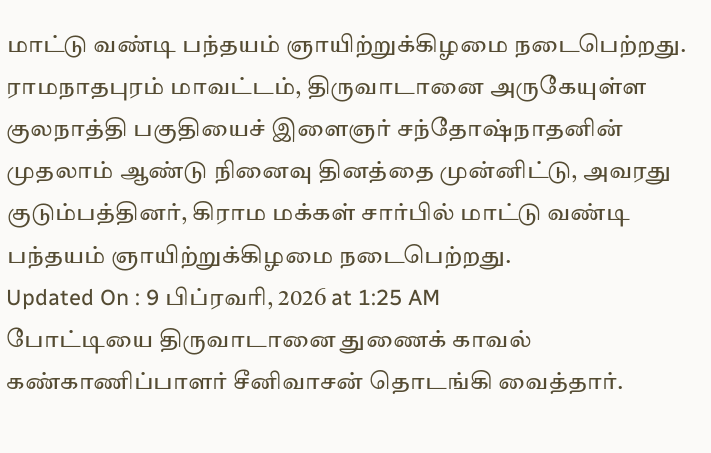மாட்டு வண்டி பந்தயம் ஞாயிற்றுக்கிழமை நடைபெற்றது.
ராமநாதபுரம் மாவட்டம், திருவாடானை அருகேயுள்ள குலநாத்தி பகுதியைச் இளைஞர் சந்தோஷ்நாதனின் முதலாம் ஆண்டு நினைவு தினத்தை முன்னிட்டு, அவரது குடும்பத்தினர், கிராம மக்கள் சார்பில் மாட்டு வண்டி பந்தயம் ஞாயிற்றுக்கிழமை நடைபெற்றது.
Updated On : 9 பிப்ரவரி, 2026 at 1:25 AM
போட்டியை திருவாடானை துணைக் காவல் கண்காணிப்பாளர் சீனிவாசன் தொடங்கி வைத்தார்.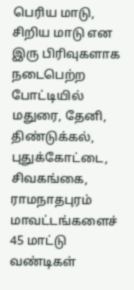பெரிய மாடு, சிறிய மாடு என இரு பிரிவுகளாக நடைபெற்ற போட்டியில் மதுரை, தேனி, திண்டுக்கல், புதுக்கோட்டை, சிவகங்கை, ராமநாதபுரம் மாவட்டங்களைச் 45 மாட்டு வண்டிகள்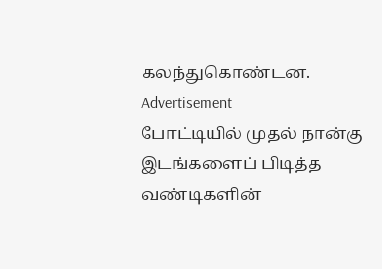கலந்துகொண்டன.
Advertisement
போட்டியில் முதல் நான்கு இடங்களைப் பிடித்த வண்டிகளின்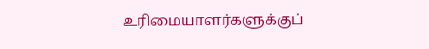உரிமையாளர்களுக்குப்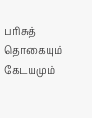பரிசுத் தொகையும் கேடயமும்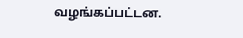வழங்கப்பட்டன.